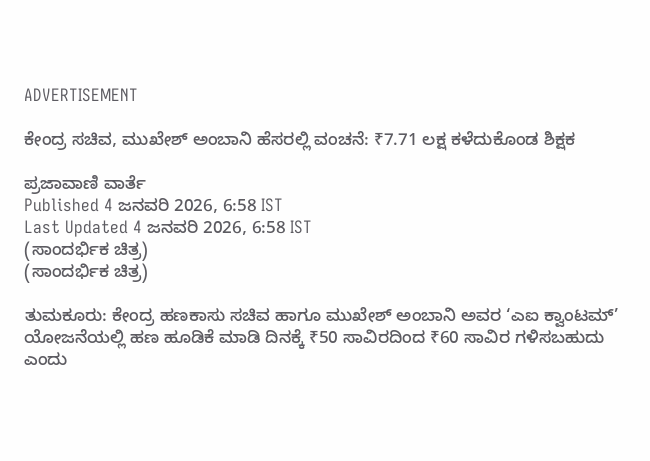ADVERTISEMENT

ಕೇಂದ್ರ ಸಚಿವ, ಮುಖೇಶ್ ಅಂಬಾನಿ ಹೆಸರಲ್ಲಿ ವಂಚನೆ: ₹7.71 ಲಕ್ಷ ಕಳೆದುಕೊಂಡ ಶಿಕ್ಷಕ

ಪ್ರಜಾವಾಣಿ ವಾರ್ತೆ
Published 4 ಜನವರಿ 2026, 6:58 IST
Last Updated 4 ಜನವರಿ 2026, 6:58 IST
(ಸಾಂದರ್ಭಿಕ ಚಿತ್ರ)
(ಸಾಂದರ್ಭಿಕ ಚಿತ್ರ)

ತುಮಕೂರು: ಕೇಂದ್ರ ಹಣಕಾಸು ಸಚಿವ ಹಾಗೂ ಮುಖೇಶ್‌ ಅಂಬಾನಿ ಅವರ ‘ಎಐ ಕ್ವಾಂಟಮ್‌’ ಯೋಜನೆಯಲ್ಲಿ ಹಣ ಹೂಡಿಕೆ ಮಾಡಿ ದಿನಕ್ಕೆ ₹50 ಸಾವಿರದಿಂದ ₹60 ಸಾವಿರ ಗಳಿಸಬಹುದು ಎಂದು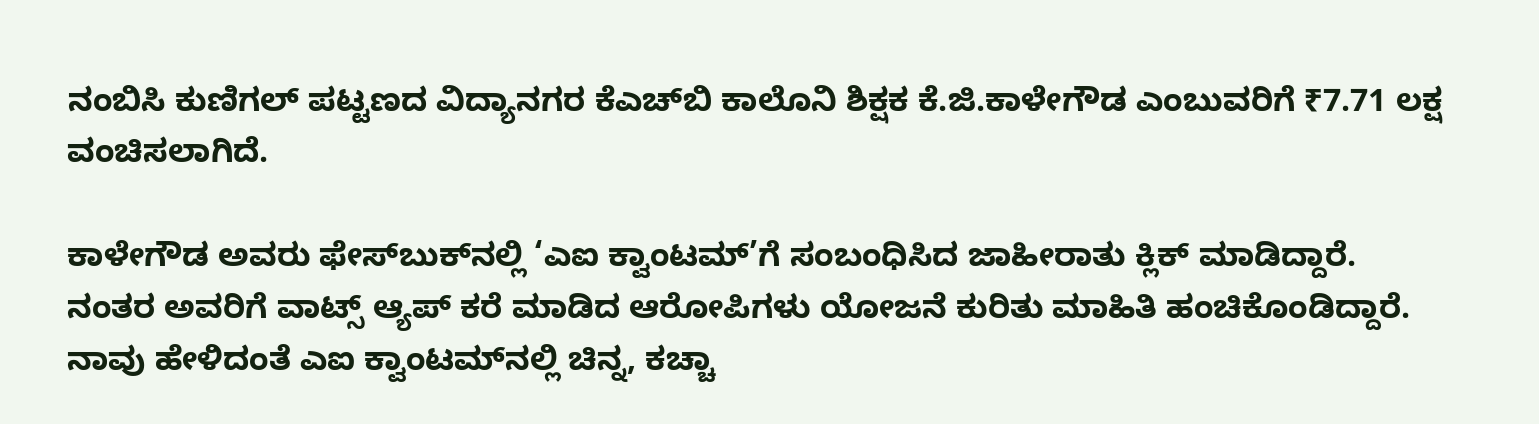ನಂಬಿಸಿ ಕುಣಿಗಲ್‌ ಪಟ್ಟಣದ ವಿದ್ಯಾನಗರ ಕೆಎಚ್‌ಬಿ ಕಾಲೊನಿ ಶಿಕ್ಷಕ ಕೆ.ಜಿ.ಕಾಳೇಗೌಡ ಎಂಬುವರಿಗೆ ₹7.71 ಲಕ್ಷ ವಂಚಿಸಲಾಗಿದೆ.

ಕಾಳೇಗೌಡ ಅವರು ಫೇಸ್‌ಬುಕ್‌ನಲ್ಲಿ ‘ಎಐ ಕ್ವಾಂಟಮ್‌’ಗೆ ಸಂಬಂಧಿಸಿದ ಜಾಹೀರಾತು ಕ್ಲಿಕ್‌ ಮಾಡಿದ್ದಾರೆ. ನಂತರ ಅವರಿಗೆ ವಾಟ್ಸ್‌ ಆ್ಯಪ್‌ ಕರೆ ಮಾಡಿದ ಆರೋಪಿಗಳು ಯೋಜನೆ ಕುರಿತು ಮಾಹಿತಿ ಹಂಚಿಕೊಂಡಿದ್ದಾರೆ. ನಾವು ಹೇಳಿದಂತೆ ಎಐ ಕ್ವಾಂಟಮ್‌ನಲ್ಲಿ ಚಿನ್ನ, ಕಚ್ಚಾ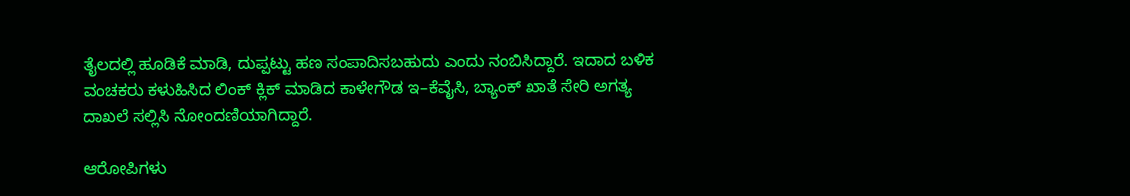ತೈಲದಲ್ಲಿ ಹೂಡಿಕೆ ಮಾಡಿ, ದುಪ್ಪಟ್ಟು ಹಣ ಸಂಪಾದಿಸಬಹುದು ಎಂದು ನಂಬಿಸಿದ್ದಾರೆ. ಇದಾದ ಬಳಿಕ ವಂಚಕರು ಕಳುಹಿಸಿದ ಲಿಂಕ್‌ ಕ್ಲಿಕ್‌ ಮಾಡಿದ ಕಾಳೇಗೌಡ ಇ–ಕೆವೈಸಿ, ಬ್ಯಾಂಕ್‌ ಖಾತೆ ಸೇರಿ ಅಗತ್ಯ ದಾಖಲೆ ಸಲ್ಲಿಸಿ ನೋಂದಣಿಯಾಗಿದ್ದಾರೆ.

ಆರೋಪಿಗಳು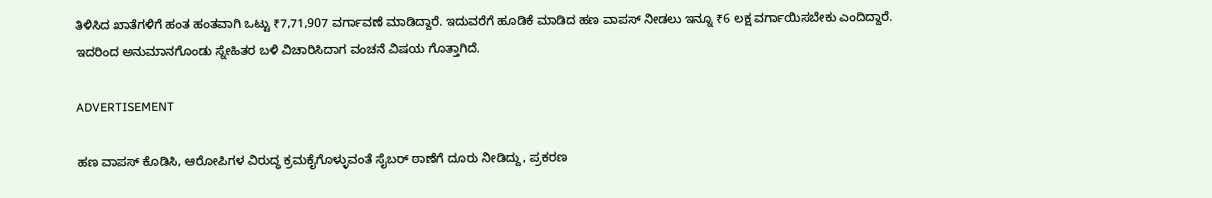ತಿಳಿಸಿದ ಖಾತೆಗಳಿಗೆ ಹಂತ ಹಂತವಾಗಿ ಒಟ್ಟು ₹7,71,907 ವರ್ಗಾವಣೆ ಮಾಡಿದ್ದಾರೆ. ಇದುವರೆಗೆ ಹೂಡಿಕೆ ಮಾಡಿದ ಹಣ ವಾಪಸ್‌ ನೀಡಲು ಇನ್ನೂ ₹6 ಲಕ್ಷ ವರ್ಗಾಯಿಸಬೇಕು ಎಂದಿದ್ದಾರೆ. ಇದರಿಂದ ಅನುಮಾನಗೊಂಡು ಸ್ನೇಹಿತರ ಬಳಿ ವಿಚಾರಿಸಿದಾಗ ವಂಚನೆ ವಿಷಯ ಗೊತ್ತಾಗಿದೆ.

ADVERTISEMENT

ಹಣ ವಾಪಸ್‌ ಕೊಡಿಸಿ, ಆರೋಪಿಗಳ ವಿರುದ್ಧ ಕ್ರಮಕೈಗೊಳ್ಳುವಂತೆ ಸೈಬರ್‌ ಠಾಣೆಗೆ ದೂರು ನೀಡಿದ್ದು, ಪ್ರಕರಣ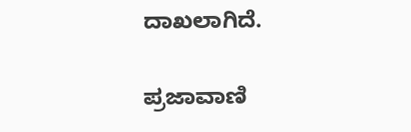ದಾಖಲಾಗಿದೆ.

ಪ್ರಜಾವಾಣಿ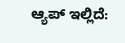ಆ್ಯಪ್ ಇಲ್ಲಿದೆ: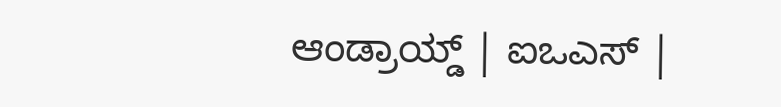ಆಂಡ್ರಾಯ್ಡ್ | ಐಒಎಸ್ |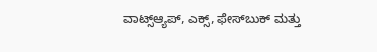ವಾಟ್ಸ್ಆ್ಯಪ್, ಎಕ್ಸ್, ಫೇಸ್‌ಬುಕ್ ಮತ್ತು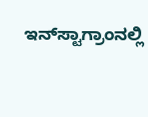ಇನ್‌ಸ್ಟಾಗ್ರಾಂನಲ್ಲಿ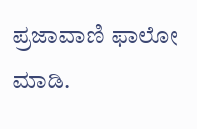ಪ್ರಜಾವಾಣಿ ಫಾಲೋ ಮಾಡಿ.